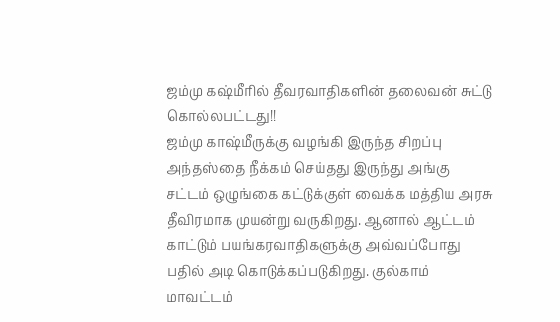ஜம்மு கஷ்மீரில் தீவரவாதிகளின் தலைவன் சுட்டு கொல்லபட்டது!!
ஜம்மு காஷ்மீருக்கு வழங்கி இருந்த சிறப்பு அந்தஸ்தை நீக்கம் செய்தது இருந்து அங்கு சட்டம் ஒழுங்கை கட்டுக்குள் வைக்க மத்திய அரசு தீவிரமாக முயன்று வருகிறது. ஆனால் ஆட்டம் காட்டும் பயங்கரவாதிகளுக்கு அவ்வப்போது பதில் அடி கொடுக்கப்படுகிறது. குல்காம் மாவட்டம்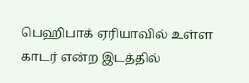பெஹிபாக் ஏரியாவில் உள்ள காடர் என்ற இடத்தில்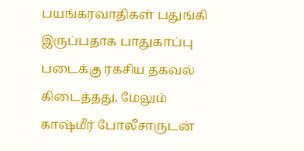பயங்கரவாதிகள் பதுங்கி இருப்பதாக பாதுகாப்பு படைக்கு ரகசிய தகவல் கிடைத்தது. மேலும் காஷ்மீர் போலீசாருடன்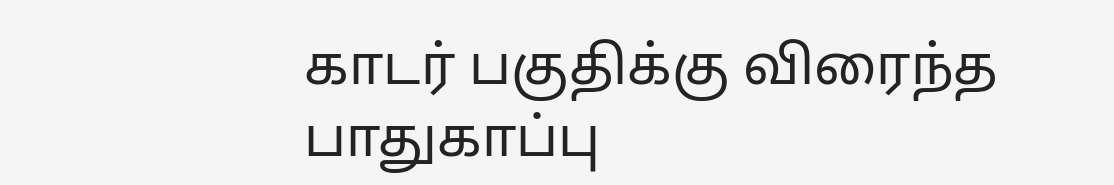காடர் பகுதிக்கு விரைந்த பாதுகாப்பு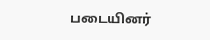படையினர்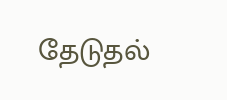தேடுதல்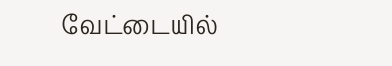வேட்டையில்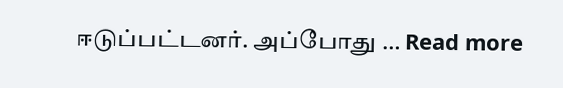ஈடுப்பட்டனர். அப்போது … Read more